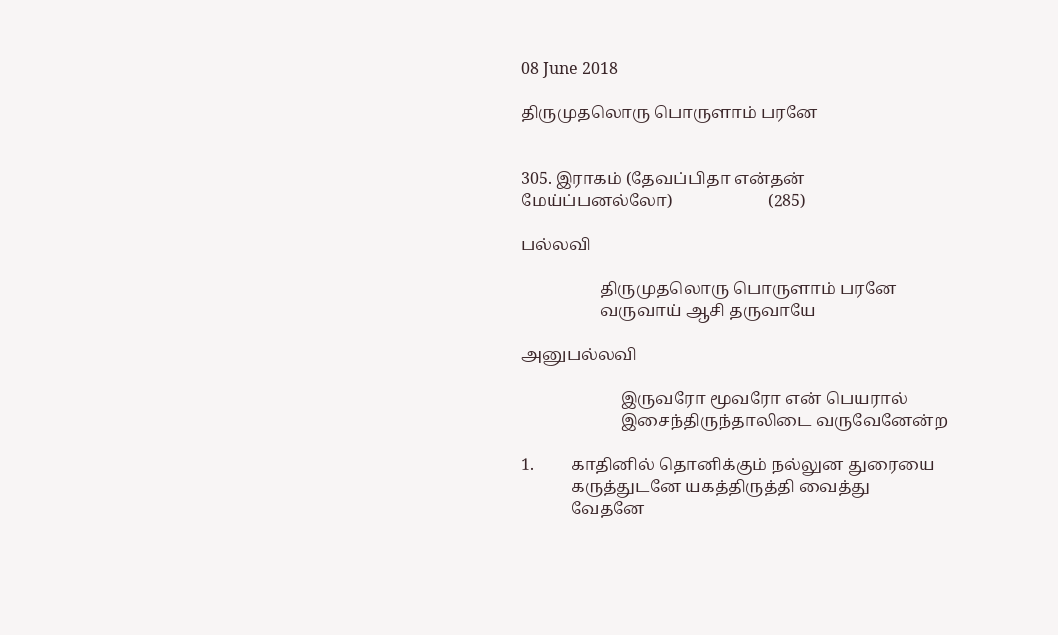08 June 2018

திருமுதலொரு பொருளாம் பரனே


305. இராகம் (தேவப்பிதா என்தன் மேய்ப்பனல்லோ)                       (285)

பல்லவி

                   திருமுதலொரு பொருளாம் பரனே
                   வருவாய் ஆசி தருவாயே

அனுபல்லவி

                        இருவரோ மூவரோ என் பெயரால்
                        இசைந்திருந்தாலிடை வருவேனேன்ற

1.         காதினில் தொனிக்கும் நல்லுன துரையை
            கருத்துடனே யகத்திருத்தி வைத்து
            வேதனே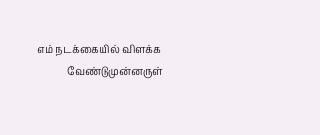எம் நடக்கையில் விளக்க
            வேண்டுமுன்னருள்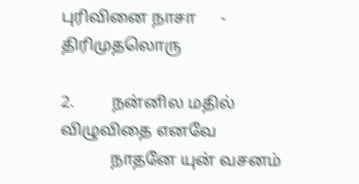புரிவினை நாசா      - திரிமுதலொரு

2.         நன்னில மதில் விழுவிதை எனவே
            நாதனே யுன் வசனம்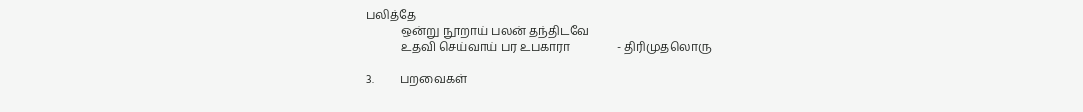பலித்தே
            ஒன்று நூறாய் பலன் தந்திடவே
            உதவி செய்வாய் பர உபகாரா                - திரிமுதலொரு

3.         பறவைகள்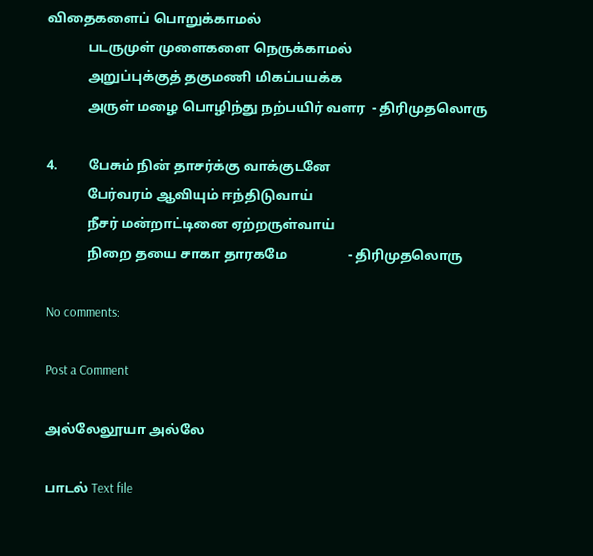விதைகளைப் பொறுக்காமல்
            படருமுள் முளைகளை நெருக்காமல்
            அறுப்புக்குத் தகுமணி மிகப்பயக்க
            அருள் மழை பொழிந்து நற்பயிர் வளர  - திரிமுதலொரு

4.         பேசும் நின் தாசர்க்கு வாக்குடனே
            பேர்வரம் ஆவியும் ஈந்திடுவாய்
            நீசர் மன்றாட்டினை ஏற்றருள்வாய்
            நிறை தயை சாகா தாரகமே                  - திரிமுதலொரு

No comments:

Post a Comment

அல்லேலூயா அல்லே

பாடல் Text file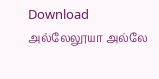Download                   அல்லேலூயா அல்லே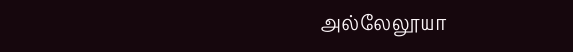அல்லேலூயா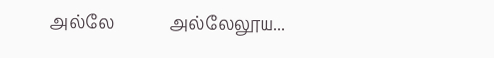அல்லே             அல்லேலூய...